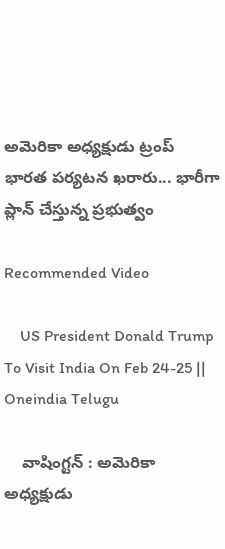అమెరికా అధ్యక్షుడు ట్రంప్ భారత పర్యటన ఖరారు... భారీగా ప్లాన్ చేస్తున్న ప్రభుత్వం

Recommended Video

    US President Donald Trump To Visit India On Feb 24-25 || Oneindia Telugu

    వాషింగ్టన్ : అమెరికా అధ్యక్షుడు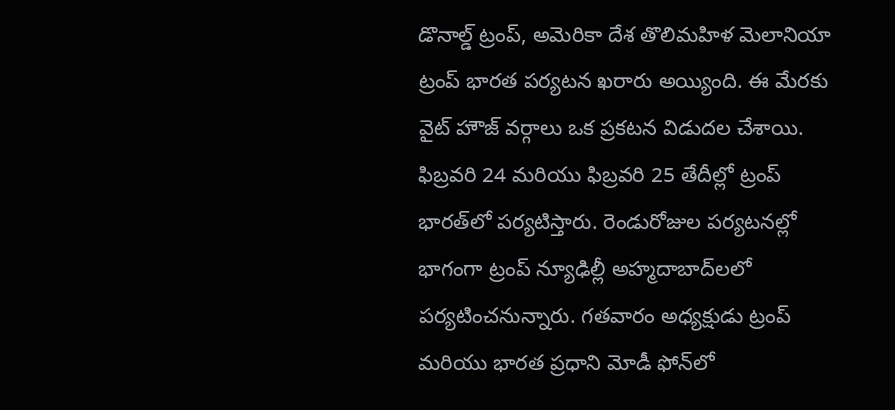డొనాల్డ్ ట్రంప్, అమెరికా దేశ తొలిమహిళ మెలానియా ట్రంప్ భారత పర్యటన ఖరారు అయ్యింది. ఈ మేరకు వైట్ హౌజ్ వర్గాలు ఒక ప్రకటన విడుదల చేశాయి. ఫిబ్రవరి 24 మరియు ఫిబ్రవరి 25 తేదీల్లో ట్రంప్ భారత్‌లో పర్యటిస్తారు. రెండురోజుల పర్యటనల్లో భాగంగా ట్రంప్ న్యూఢిల్లీ అహ్మదాబాద్‌లలో పర్యటించనున్నారు. గతవారం అధ్యక్షుడు ట్రంప్ మరియు భారత ప్రధాని మోడీ ఫోన్‌లో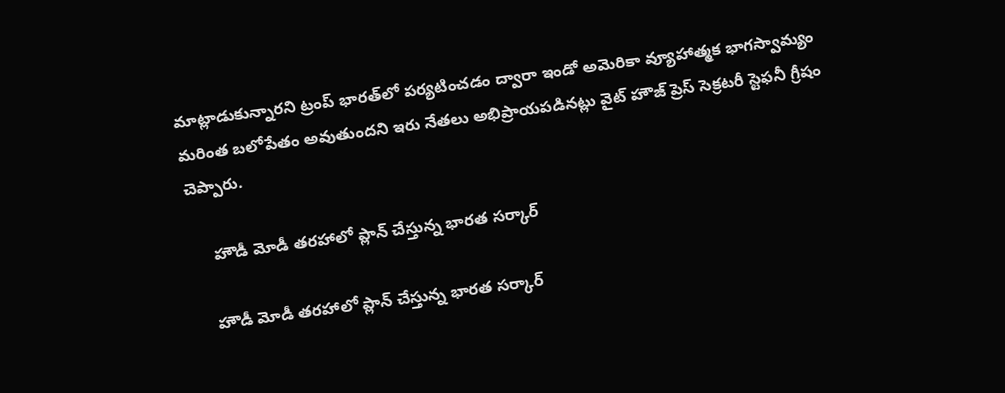మాట్లాడుకున్నారని ట్రంప్ భారత్‌లో పర్యటించడం ద్వారా ఇండో అమెరికా వ్యూహాత్మక భాగస్వామ్యం మరింత బలోపేతం అవుతుందని ఇరు నేతలు అభిప్రాయపడినట్లు వైట్‌ హౌజ్ ప్రెస్ సెక్రటరీ స్టెఫనీ గ్రీషం చెప్పారు.

     హౌడీ మోడీ తరహాలో ప్లాన్ చేస్తున్న భారత సర్కార్

    హౌడీ మోడీ తరహాలో ప్లాన్ చేస్తున్న భారత సర్కార్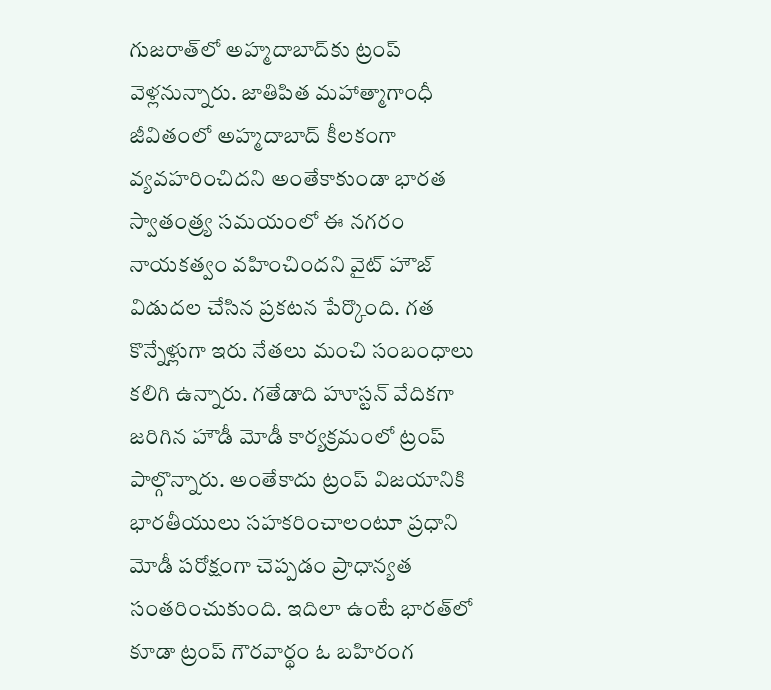గుజరాత్‌లో అహ్మదాబాద్‌కు ట్రంప్ వెళ్లనున్నారు. జాతిపిత మహాత్మాగాంధీ జీవితంలో అహ్మదాబాద్ కీలకంగా వ్యవహరించిదని అంతేకాకుండా భారత స్వాతంత్ర్య సమయంలో ఈ నగరం నాయకత్వం వహించిందని వైట్‌ హౌజ్ విడుదల చేసిన ప్రకటన పేర్కొంది. గత కొన్నేళ్లుగా ఇరు నేతలు మంచి సంబంధాలు కలిగి ఉన్నారు. గతేడాది హూస్టన్ వేదికగా జరిగిన హౌడీ మోడీ కార్యక్రమంలో ట్రంప్ పాల్గొన్నారు. అంతేకాదు ట్రంప్ విజయానికి భారతీయులు సహకరించాలంటూ ప్రధాని మోడీ పరోక్షంగా చెప్పడం ప్రాధాన్యత సంతరించుకుంది. ఇదిలా ఉంటే భారత్‌లో కూడా ట్రంప్ గౌరవార్థం ఓ బహిరంగ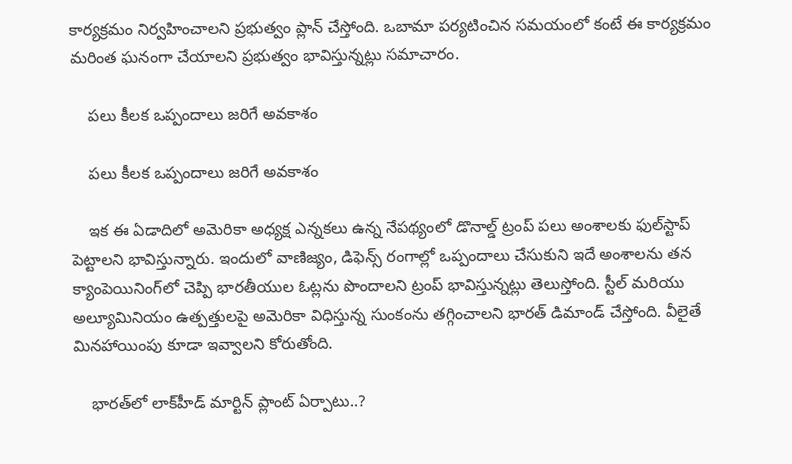కార్యక్రమం నిర్వహించాలని ప్రభుత్వం ప్లాన్ చేస్తోంది. ఒబామా పర్యటించిన సమయంలో కంటే ఈ కార్యక్రమం మరింత ఘనంగా చేయాలని ప్రభుత్వం భావిస్తున్నట్లు సమాచారం.

    పలు కీలక ఒప్పందాలు జరిగే అవకాశం

    పలు కీలక ఒప్పందాలు జరిగే అవకాశం

    ఇక ఈ ఏడాదిలో అమెరికా అధ్యక్ష ఎన్నకలు ఉన్న నేపథ్యంలో డొనాల్డ్ ట్రంప్ పలు అంశాలకు ఫుల్‌స్టాప్ పెట్టాలని భావిస్తున్నారు. ఇందులో వాణిజ్యం, డిఫెన్స్ రంగాల్లో ఒప్పందాలు చేసుకుని ఇదే అంశాలను తన క్యాంపెయినింగ్‌లో చెప్పి భారతీయుల ఓట్లను పొందాలని ట్రంప్ భావిస్తున్నట్లు తెలుస్తోంది. స్టీల్ మరియు అల్యూమినియం ఉత్పత్తులపై అమెరికా విధిస్తున్న సుంకంను తగ్గించాలని భారత్ డిమాండ్ చేస్తోంది. వీలైతే మినహాయింపు కూడా ఇవ్వాలని కోరుతోంది.

    భారత్‌లో లాక్‌హీడ్ మార్టిన్ ప్లాంట్ ఏర్పాటు..?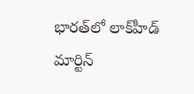భారత్‌లో లాక్‌హీడ్ మార్టిన్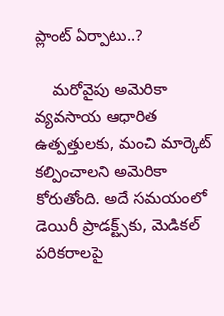ప్లాంట్ ఏర్పాటు..?

    మరోవైపు అమెరికా వ్యవసాయ ఆధారిత ఉత్పత్తులకు, మంచి మార్కెట్ కల్పించాలని అమెరికా కోరుతోంది. అదే సమయంలో డెయిరీ ప్రాడక్ట్స్‌కు, మెడికల్ పరికరాలపై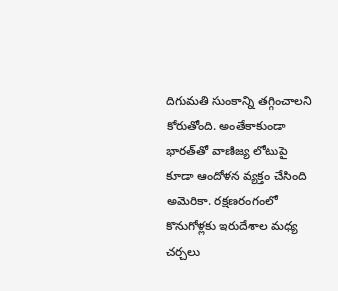దిగుమతి సుంకాన్ని తగ్గించాలని కోరుతోంది. అంతేకాకుండా భారత్‌తో వాణిజ్య లోటుపై కూడా ఆందోళన వ్యక్తం చేసింది అమెరికా. రక్షణరంగంలో కొనుగోళ్లకు ఇరుదేశాల మధ్య చర్చలు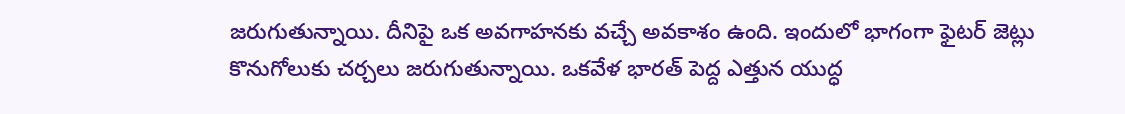జరుగుతున్నాయి. దీనిపై ఒక అవగాహనకు వచ్చే అవకాశం ఉంది. ఇందులో భాగంగా ఫైటర్ జెట్లు కొనుగోలుకు చర్చలు జరుగుతున్నాయి. ఒకవేళ భారత్ పెద్ద ఎత్తున యుద్ధ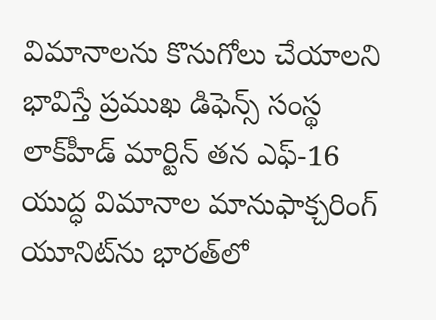విమానాలను కొనుగోలు చేయాలని భావిస్తే ప్రముఖ డిఫెన్స్ సంస్థ లాక్‌హీడ్ మార్టిన్ తన ఎఫ్-16 యుద్ధ విమానాల మానుఫాక్చరింగ్ యూనిట్‌ను భారత్‌లో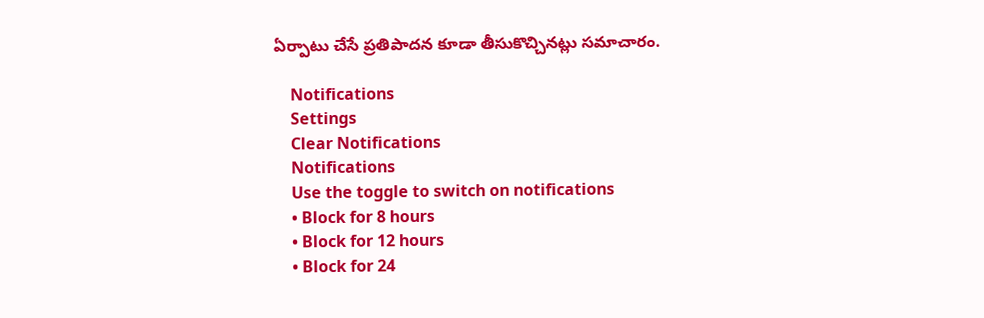ఏర్పాటు చేసే ప్రతిపాదన కూడా తీసుకొచ్చినట్లు సమాచారం.

    Notifications
    Settings
    Clear Notifications
    Notifications
    Use the toggle to switch on notifications
    • Block for 8 hours
    • Block for 12 hours
    • Block for 24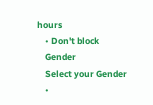hours
    • Don't block
    Gender
    Select your Gender
    •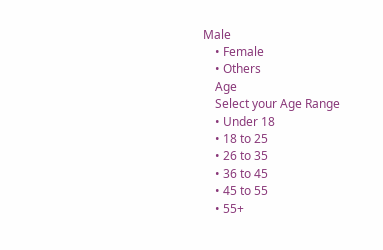Male
    • Female
    • Others
    Age
    Select your Age Range
    • Under 18
    • 18 to 25
    • 26 to 35
    • 36 to 45
    • 45 to 55
    • 55+